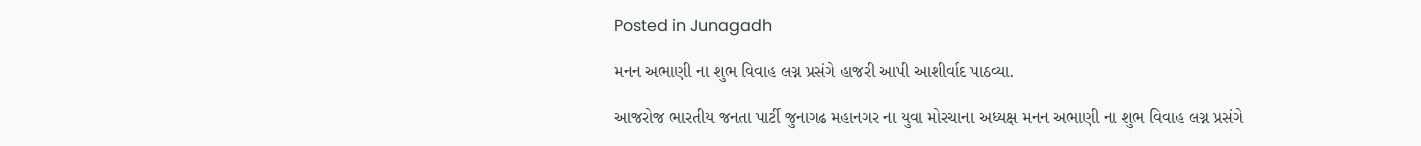Posted in Junagadh

મનન અભાણી ના શુભ વિવાહ લગ્ન પ્રસંગે હાજરી આપી આશીર્વાદ પાઠવ્યા.

આજરોજ ભારતીય જનતા પાર્ટી જુનાગઢ મહાનગર ના યુવા મોરચાના અધ્યક્ષ મનન અભાણી ના શુભ વિવાહ લગ્ન પ્રસંગે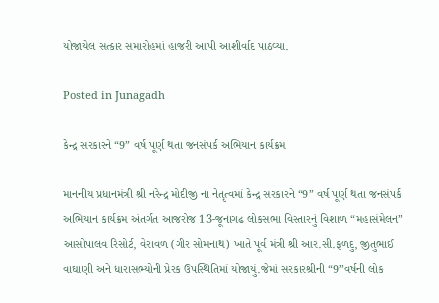યોજાયેલ સત્કાર સમારોહમાં હાજરી આપી આશીર્વાદ પાઠવ્યા.

Posted in Junagadh

કેન્દ્ર સરકારને “9” વર્ષ પૂર્ણ થતા જનસંપર્ક અભિયાન કાર્યક્રમ

માનનીય પ્રધાનમંત્રી શ્રી નરેન્દ્ર મોદીજી ના નેતૃત્વમાં કેન્દ્ર સરકારને “9” વર્ષ પૂર્ણ થતા જનસંપર્ક અભિયાન કાર્યક્રમ અંતર્ગત આજરોજ 13-જૂનાગઢ લોકસભા વિસ્તારનું વિશાળ “મહાસંમેલન” આસોપાલવ રિસોર્ટ, વેરાવળ (ગીર સોમનાથ) ખાતે પૂર્વ મંત્રી શ્રી આર.સી.ફળદુ, જીતુભાઈ વાઘાણી અને ધારાસભ્યોની પ્રેરક ઉપસ્થિતિમાં યોજાયું.જેમાં સરકારશ્રીની “9”વર્ષની લોક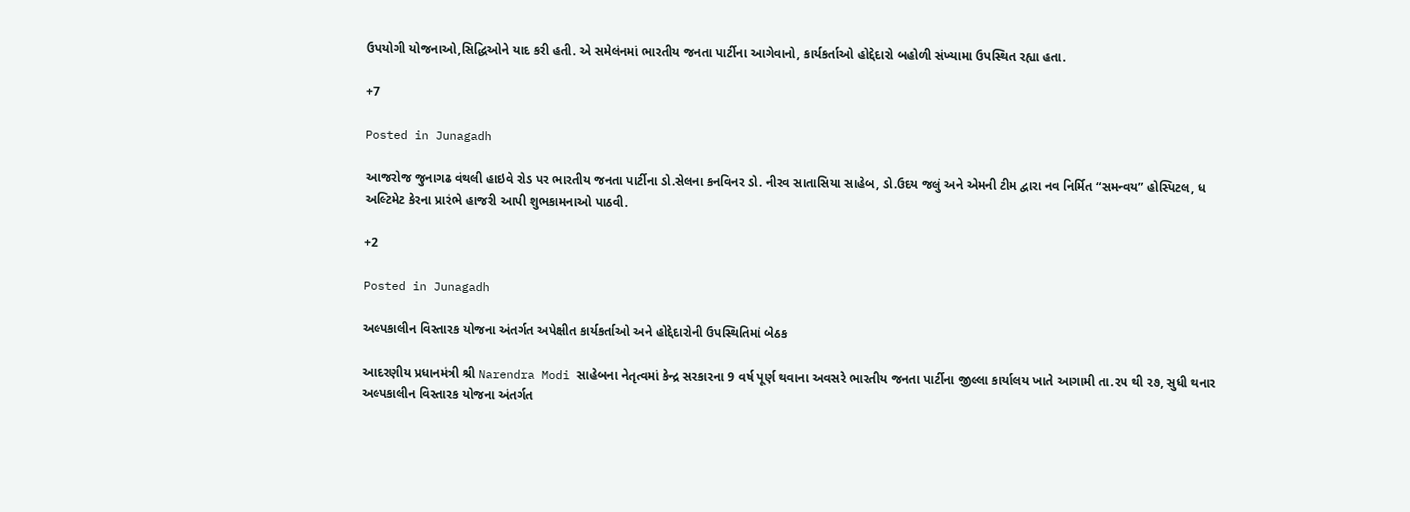ઉપયોગી યોજનાઓ,સિદ્ધિઓને યાદ કરી હતી. એ સમેલંનમાં ભારતીય જનતા પાર્ટીના આગેવાનો, કાર્યકર્તાઓ હોદ્દેદારો બહોળી સંખ્યામા ઉપસ્થિત રહ્યા હતા.

+7

Posted in Junagadh

આજરોજ જુનાગઢ વંથલી હાઇવે રોડ પર ભારતીય જનતા પાર્ટીના ડો.સેલના કનવિનર ડો. નીરવ સાતાસિયા સાહેબ, ડો.ઉદય જલું અને એમની ટીમ દ્વારા નવ નિર્મિત “સમન્વય” હોસ્પિટલ, ધ અલ્ટિમેટ કેરના પ્રારંભે હાજરી આપી શુભકામનાઓ પાઠવી.

+2

Posted in Junagadh

અલ્પકાલીન વિસ્તારક યોજના અંતર્ગત અપેક્ષીત કાર્યકર્તાઓ અને હોદ્દેદારોની ઉપસ્થિતિમાં બેઠક

આદરણીય પ્રધાનમંત્રી શ્રી Narendra Modi સાહેબના નેતૃત્વમાં કેન્દ્ર સરકારના 9 વર્ષ પૂર્ણ થવાના અવસરે ભારતીય જનતા પાર્ટીના જીલ્લા કાર્યાલય ખાતે આગામી તા.૨૫ થી ૨૭, સુધી થનાર અલ્પકાલીન વિસ્તારક યોજના અંતર્ગત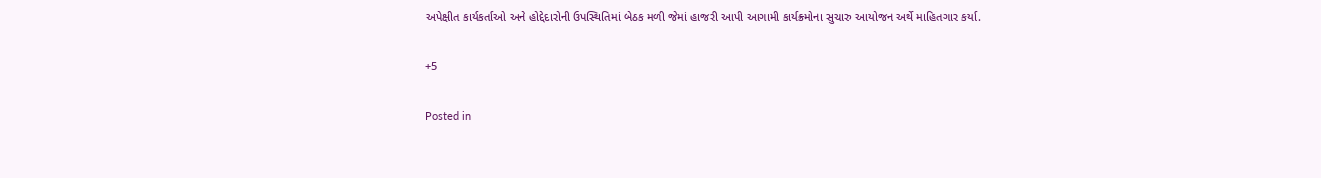અપેક્ષીત કાર્યકર્તાઓ અને હોદ્દેદારોની ઉપસ્થિતિમાં બેઠક મળી જેમાં હાજરી આપી આગામી કાર્યક્ર્મોના સુચારુ આયોજન અર્થે માહિતગાર કર્યા.

+5

Posted in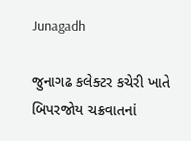Junagadh

જુનાગઢ કલેક્ટર કચેરી ખાતે બિપરજોય ચક્રવાતનાં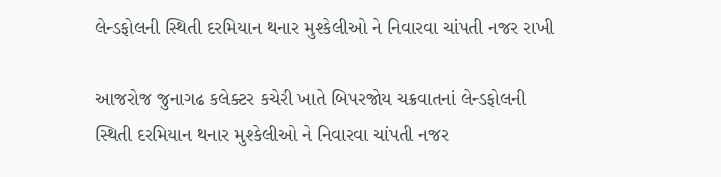લેન્ડફોલની સ્થિતી દરમિયાન થનાર મુશ્કેલીઓ ને નિવારવા ચાંપતી નજર રાખી

આજરોજ જુનાગઢ કલેક્ટર કચેરી ખાતે બિપરજોય ચક્રવાતનાં લેન્ડફોલની સ્થિતી દરમિયાન થનાર મુશ્કેલીઓ ને નિવારવા ચાંપતી નજર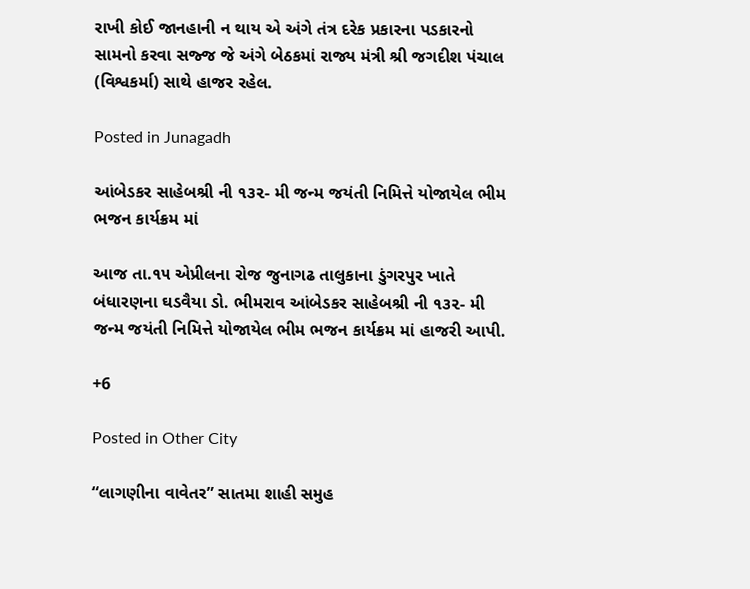રાખી કોઈ જાનહાની ન થાય એ અંગે તંત્ર દરેક પ્રકારના પડકારનો સામનો કરવા સજ્જ જે અંગે બેઠકમાં રાજ્ય મંત્રી શ્રી જગદીશ પંચાલ (વિશ્વકર્મા) સાથે હાજર રહેલ.

Posted in Junagadh

આંબેડકર સાહેબશ્રી ની ૧૩૨- મી જન્મ જયંતી નિમિત્તે યોજાયેલ ભીમ ભજન કાર્યક્રમ માં

આજ તા.૧૫ એપ્રીલના રોજ જુનાગઢ તાલુકાના ડુંગરપુર ખાતે બંધારણના ઘડવૈયા ડો. ભીમરાવ આંબેડકર સાહેબશ્રી ની ૧૩૨- મી જન્મ જયંતી નિમિત્તે યોજાયેલ ભીમ ભજન કાર્યક્રમ માં હાજરી આપી.

+6

Posted in Other City

“લાગણીના વાવેતર” સાતમા શાહી સમુહ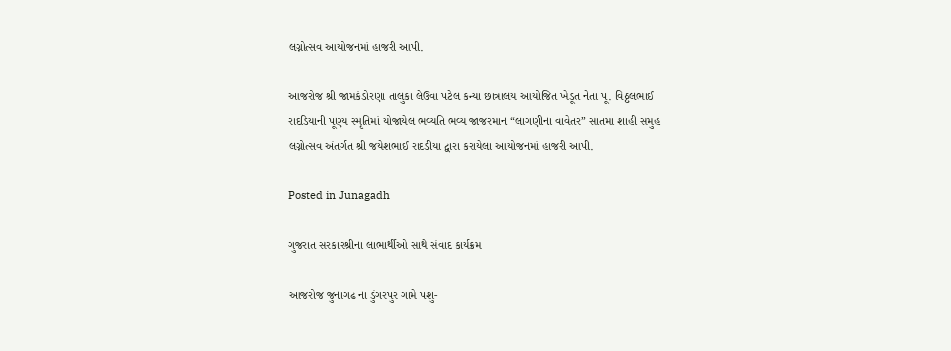લગ્નોત્સવ આયોજનમાં હાજરી આપી.

આજરોજ શ્રી જામકંડોરણા તાલુકા લેઉવા પટેલ કન્યા છાત્રાલય આયોજિત ખેડૂત નેતા પૂ. વિઠ્ઠલભાઈ રાદડિયાની પૂણ્ય સ્મૃતિમાં યોજાયેલ ભવ્યતિ ભવ્ય જાજરમાન “લાગણીના વાવેતર” સાતમા શાહી સમુહ લગ્નોત્સવ અંતર્ગત શ્રી જયેશભાઈ રાદડીયા દ્વારા કરાયેલા આયોજનમાં હાજરી આપી.

Posted in Junagadh

ગુજરાત સરકારશ્રીના લાભાર્થીઓ સાથે સંવાદ કાર્યક્રમ

આજરોજ જુનાગઢ ના ડુંગરપુર ગામે પશુ-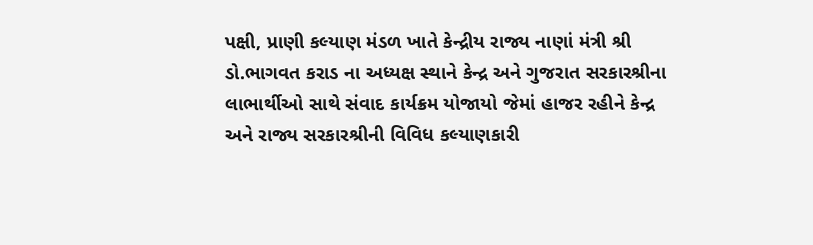પક્ષી, પ્રાણી કલ્યાણ મંડળ ખાતે કેન્દ્રીય રાજ્ય નાણાં મંત્રી શ્રી ડો.ભાગવત કરાડ ના અધ્યક્ષ સ્થાને કેન્દ્ર અને ગુજરાત સરકારશ્રીના લાભાર્થીઓ સાથે સંવાદ કાર્યક્રમ યોજાયો જેમાં હાજર રહીને કેન્દ્ર અને રાજ્ય સરકારશ્રીની વિવિધ કલ્યાણકારી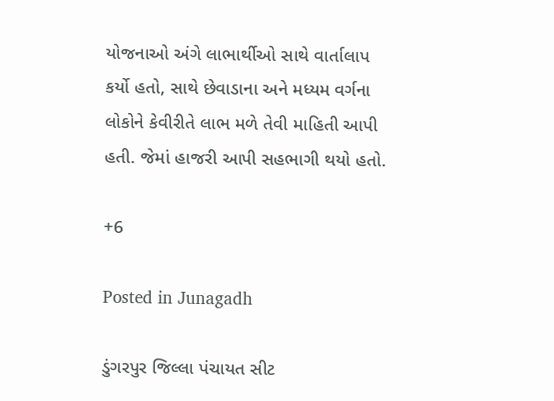યોજનાઓ અંગે લાભાર્થીઓ સાથે વાર્તાલાપ કર્યો હતો, સાથે છેવાડાના અને મધ્યમ વર્ગના લોકોને કેવીરીતે લાભ મળે તેવી માહિતી આપી હતી. જેમાં હાજરી આપી સહભાગી થયો હતો.

+6

Posted in Junagadh

ડુંગરપુર જિલ્લા પંચાયત સીટ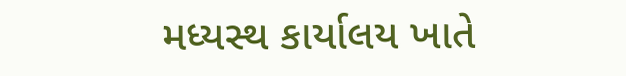મધ્યસ્થ કાર્યાલય ખાતે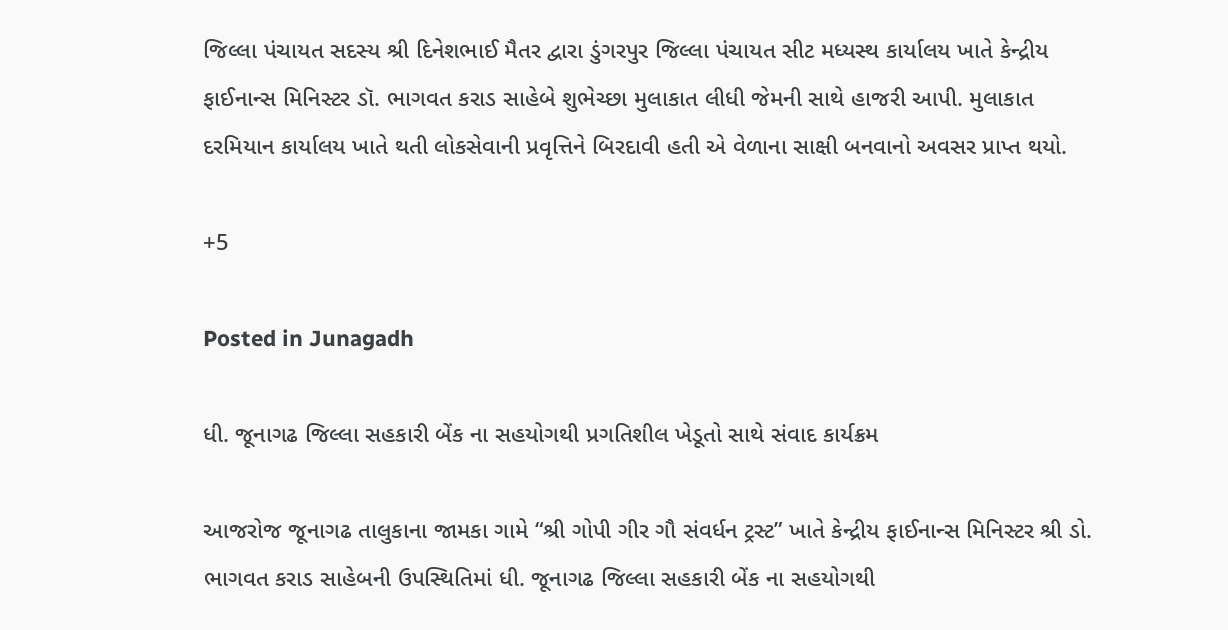જિલ્લા પંચાયત સદસ્ય શ્રી દિનેશભાઈ મૈતર દ્વારા ડુંગરપુર જિલ્લા પંચાયત સીટ મધ્યસ્થ કાર્યાલય ખાતે કેન્દ્રીય ફાઈનાન્સ મિનિસ્ટર ડૉ. ભાગવત કરાડ સાહેબે શુભેચ્છા મુલાકાત લીધી જેમની સાથે હાજરી આપી. મુલાકાત દરમિયાન કાર્યાલય ખાતે થતી લોકસેવાની પ્રવૃત્તિને બિરદાવી હતી એ વેળાના સાક્ષી બનવાનો અવસર પ્રાપ્ત થયો.

+5

Posted in Junagadh

ધી. જૂનાગઢ જિલ્લા સહકારી બેંક ના સહયોગથી પ્રગતિશીલ ખેડૂતો સાથે સંવાદ કાર્યક્રમ

આજરોજ જૂનાગઢ તાલુકાના જામકા ગામે “શ્રી ગોપી ગીર ગૌ સંવર્ધન ટ્રસ્ટ” ખાતે કેન્દ્રીય ફાઈનાન્સ મિનિસ્ટર શ્રી ડો. ભાગવત કરાડ સાહેબની ઉપસ્થિતિમાં ધી. જૂનાગઢ જિલ્લા સહકારી બેંક ના સહયોગથી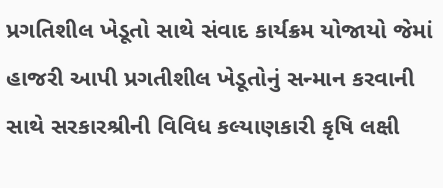પ્રગતિશીલ ખેડૂતો સાથે સંવાદ કાર્યક્રમ યોજાયો જેમાં હાજરી આપી પ્રગતીશીલ ખેડૂતોનું સન્માન કરવાની સાથે સરકારશ્રીની વિવિધ કલ્યાણકારી કૃષિ લક્ષી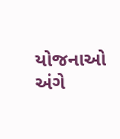યોજનાઓ અંગે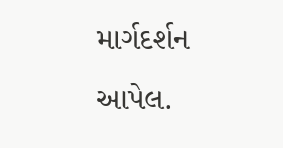માર્ગદર્શન આપેલ.